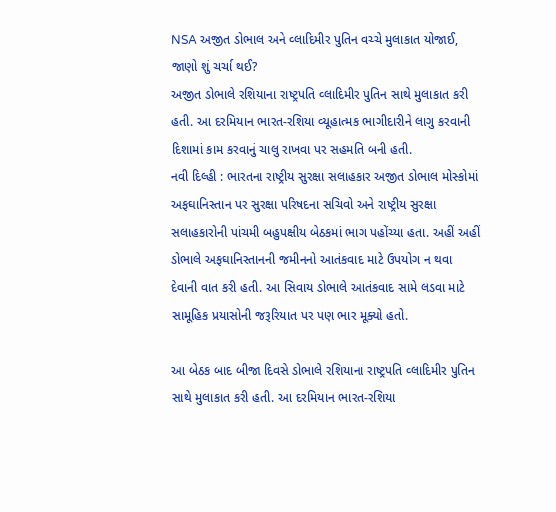NSA અજીત ડોભાલ અને વ્લાદિમીર પુતિન વચ્ચે મુલાકાત યોજાઈ, જાણો શું ચર્ચા થઈ?
અજીત ડોભાલે રશિયાના રાષ્ટ્રપતિ વ્લાદિમીર પુતિન સાથે મુલાકાત કરી હતી. આ દરમિયાન ભારત-રશિયા વ્યૂહાત્મક ભાગીદારીને લાગુ કરવાની દિશામાં કામ કરવાનું ચાલુ રાખવા પર સહમતિ બની હતી.
નવી દિલ્હી : ભારતના રાષ્ટ્રીય સુરક્ષા સલાહકાર અજીત ડોભાલ મોસ્કોમાં અફઘાનિસ્તાન પર સુરક્ષા પરિષદના સચિવો અને રાષ્ટ્રીય સુરક્ષા સલાહકારોની પાંચમી બહુપક્ષીય બેઠકમાં ભાગ પહોંચ્યા હતા. અહીં અહીં ડોભાલે અફઘાનિસ્તાનની જમીનનો આતંકવાદ માટે ઉપયોગ ન થવા દેવાની વાત કરી હતી. આ સિવાય ડોભાલે આતંકવાદ સામે લડવા માટે સામૂહિક પ્રયાસોની જરૂરિયાત પર પણ ભાર મૂક્યો હતો.

આ બેઠક બાદ બીજા દિવસે ડોભાલે રશિયાના રાષ્ટ્રપતિ વ્લાદિમીર પુતિન સાથે મુલાકાત કરી હતી. આ દરમિયાન ભારત-રશિયા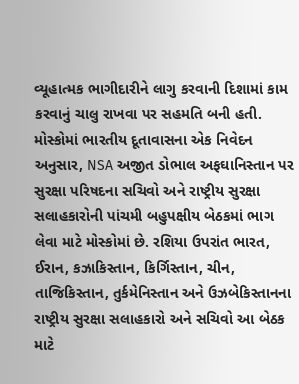વ્યૂહાત્મક ભાગીદારીને લાગુ કરવાની દિશામાં કામ કરવાનું ચાલુ રાખવા પર સહમતિ બની હતી.
મોસ્કોમાં ભારતીય દૂતાવાસના એક નિવેદન અનુસાર, NSA અજીત ડોભાલ અફઘાનિસ્તાન પર સુરક્ષા પરિષદના સચિવો અને રાષ્ટ્રીય સુરક્ષા સલાહકારોની પાંચમી બહુપક્ષીય બેઠકમાં ભાગ લેવા માટે મોસ્કોમાં છે. રશિયા ઉપરાંત ભારત, ઈરાન, કઝાકિસ્તાન, કિર્ગિસ્તાન, ચીન, તાજિકિસ્તાન, તુર્કમેનિસ્તાન અને ઉઝબેકિસ્તાનના રાષ્ટ્રીય સુરક્ષા સલાહકારો અને સચિવો આ બેઠક માટે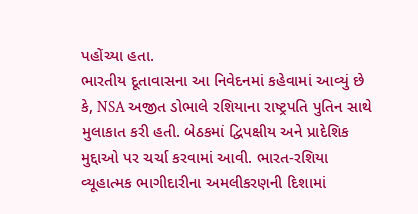પહોંચ્યા હતા.
ભારતીય દૂતાવાસના આ નિવેદનમાં કહેવામાં આવ્યું છે કે, NSA અજીત ડોભાલે રશિયાના રાષ્ટ્રપતિ પુતિન સાથે મુલાકાત કરી હતી. બેઠકમાં દ્વિપક્ષીય અને પ્રાદેશિક મુદ્દાઓ પર ચર્ચા કરવામાં આવી. ભારત-રશિયા વ્યૂહાત્મક ભાગીદારીના અમલીકરણની દિશામાં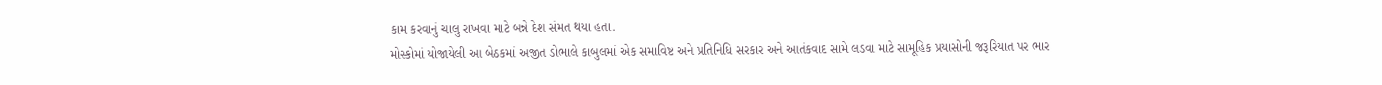કામ કરવાનું ચાલુ રાખવા માટે બન્ને દેશ સંમત થયા હતા.
મોસ્કોમાં યોજાયેલી આ બેઠકમાં અજીત ડોભાલે કાબુલમાં એક સમાવિષ્ટ અને પ્રતિનિધિ સરકાર અને આતંકવાદ સામે લડવા માટે સામૂહિક પ્રયાસોની જરૂરિયાત પર ભાર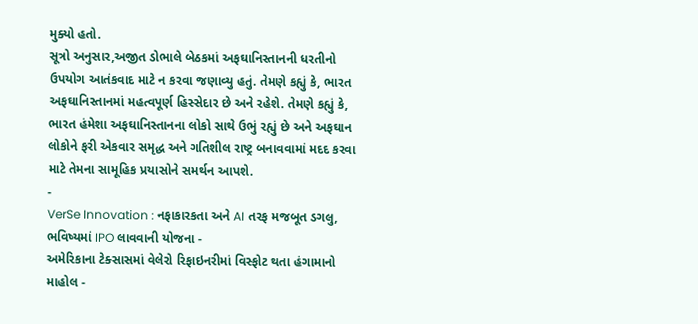મુક્યો હતો.
સૂત્રો અનુસાર,અજીત ડોભાલે બેઠકમાં અફઘાનિસ્તાનની ધરતીનો ઉપયોગ આતંકવાદ માટે ન કરવા જણાવ્યુ હતું. તેમણે કહ્યું કે, ભારત અફઘાનિસ્તાનમાં મહત્વપૂર્ણ હિસ્સેદાર છે અને રહેશે. તેમણે કહ્યું કે, ભારત હંમેશા અફઘાનિસ્તાનના લોકો સાથે ઉભું રહ્યું છે અને અફઘાન લોકોને ફરી એકવાર સમૃદ્ધ અને ગતિશીલ રાષ્ટ્ર બનાવવામાં મદદ કરવા માટે તેમના સામૂહિક પ્રયાસોને સમર્થન આપશે.
-
VerSe Innovation : નફાકારકતા અને AI તરફ મજબૂત ડગલુ, ભવિષ્યમાં IPO લાવવાની યોજના -
અમેરિકાના ટેક્સાસમાં વેલેરો રિફાઇનરીમાં વિસ્ફોટ થતા હંગામાનો માહોલ -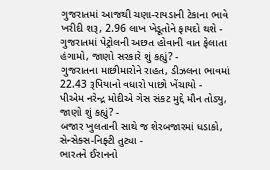ગુજરાતમાં આજથી ચણા-રાયડાની ટેકાના ભાવે ખરીદી શરૂ, 2.96 લાખ ખેડૂતોને ફાયદો થશે -
ગુજરાતમાં પેટ્રોલની અછત હોવાની વાત ફેલાતા હંગામો, જાણો સરકારે શું કહ્યું? -
ગુજરાતના માછીમારોને રાહત, ડીઝલના ભાવમાં 22.43 રૂપિયાનો વધારો પાછો ખેંચાયો -
પીએમ નરેન્દ્ર મોદીએ ગેસ સંકટ મુદ્દે મૌન તોડ્યુ, જાણો શું કહ્યું? -
બજાર ખુલતાની સાથે જ શેરબજારમાં ધડાકો, સેન્સેક્સ-નિફ્ટી તુટ્યા -
ભારતને ઈરાનનો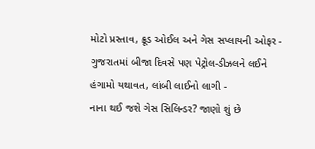મોટો પ્રસ્તાવ, ક્રૂડ ઓઈલ અને ગેસ સપ્લાયની ઓફર -
ગુજરાતમાં બીજા દિવસે પણ પેટ્રોલ-ડીઝલને લઈને હંગામો યથાવત, લાંબી લાઈનો લાગી -
નાના થઈ જશે ગેસ સિલિન્ડર? જાણો શું છે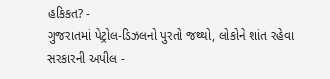હકિકત? -
ગુજરાતમાં પેટ્રોલ-ડિઝલનો પુરતો જથ્થો, લોકોને શાંત રહેવા સરકારની અપીલ -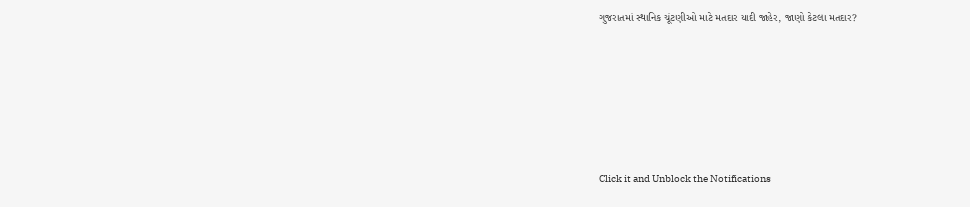ગુજરાતમાં સ્થાનિક ચૂંટણીઓ માટે મતદાર યાદી જાહેર, જાણો કેટલા મતદાર?






Click it and Unblock the Notifications